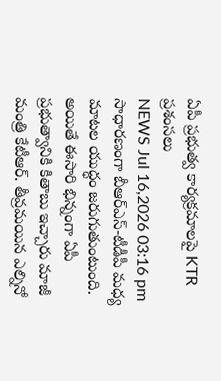ఏపీ ప్రభుత్వ కార్యక్రమాలపై KTR ప్రశంసలు
NEWS Jul 16,2026 03:16 pm
సాధారణంగా బీఆర్ఎస్-టీడీపీ మధ్య మాటల యుద్ధం జరుగుతుంటుంది. అయితే ఈసారి భిన్నంగా ఏపీ ప్రభుత్వానికి కితాబు ఇచ్చారు మాజీ మంత్రి కేటీఆర్. తీవ్రమయిన ఎల్నినో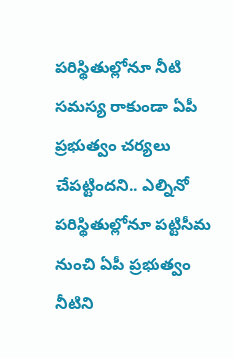పరిస్థితుల్లోనూ నీటి సమస్య రాకుండా ఏపీ ప్రభుత్వం చర్యలు చేపట్టిందని.. ఎల్నినో పరిస్థితుల్లోనూ పట్టిసీమ నుంచి ఏపీ ప్రభుత్వం నీటిని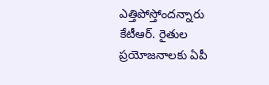ఎత్తిపోస్తోందన్నారు కేటీఆర్. రైతుల ప్రయోజనాలకు ఏపీ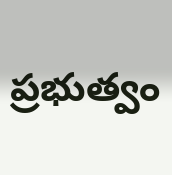ప్రభుత్వం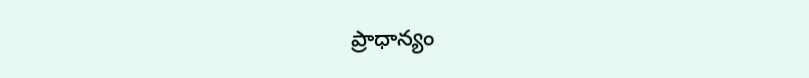ప్రాధాన్యం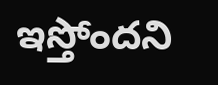ఇస్తోందని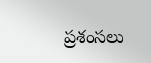ప్రశంసలు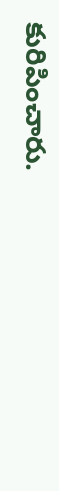కురిపించారు.